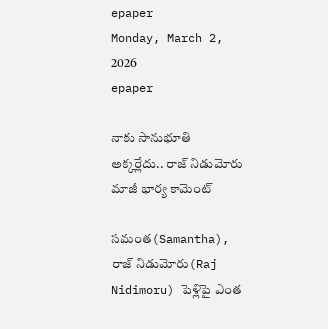epaper
Monday, March 2, 2026
epaper

నాకు సానుభూతి అక్కర్లేదు.. రాజ్ నిడుమోరు మాజీ భార్య కామెంట్

సమంత(Samantha), రాజ్ నిడుమోరు(Raj Nidimoru) పెళ్లిపై ఎంత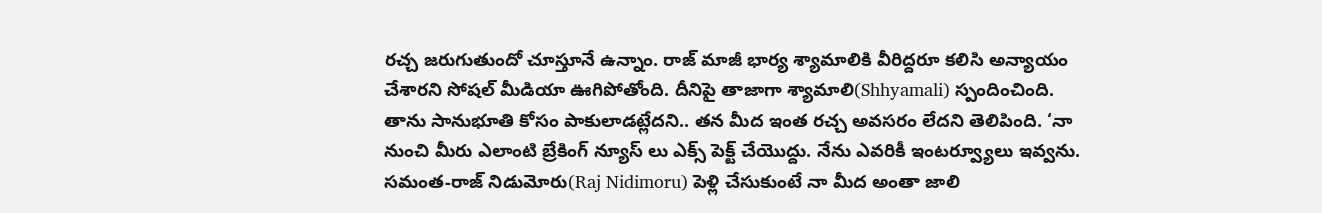రచ్చ జరుగుతుందో చూస్తూనే ఉన్నాం. రాజ్ మాజీ భార్య శ్యామాలికి వీరిద్దరూ కలిసి అన్యాయం చేశారని సోషల్ మీడియా ఊగిపోతోంది. దీనిపై తాజాగా శ్యామాలి(Shhyamali) స్పందించింది. తాను సానుభూతి కోసం పాకులాడట్లేదని.. తన మీద ఇంత రచ్చ అవసరం లేదని తెలిపింది. ‘నా నుంచి మీరు ఎలాంటి బ్రేకింగ్ న్యూస్ లు ఎక్స్ పెక్ట్ చేయొద్దు. నేను ఎవరికీ ఇంటర్వ్యూలు ఇవ్వను. సమంత-రాజ్ నిడుమోరు(Raj Nidimoru) పెళ్లి చేసుకుంటే నా మీద అంతా జాలి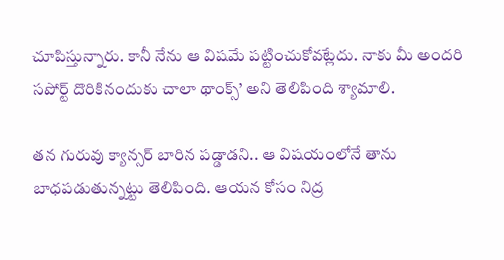చూపిస్తున్నారు. కానీ నేను ఆ విషమే పట్టించుకోవట్లేదు. నాకు మీ అందరి సపోర్ట్ దొరికినందుకు చాలా థాంక్స్’ అని తెలిపింది శ్యామాలి.

తన గురువు క్యాన్సర్ బారిన పడ్డాడని.. ఆ విషయంలోనే తాను బాధపడుతున్నట్టు తెలిపింది. ఆయన కోసం నిద్ర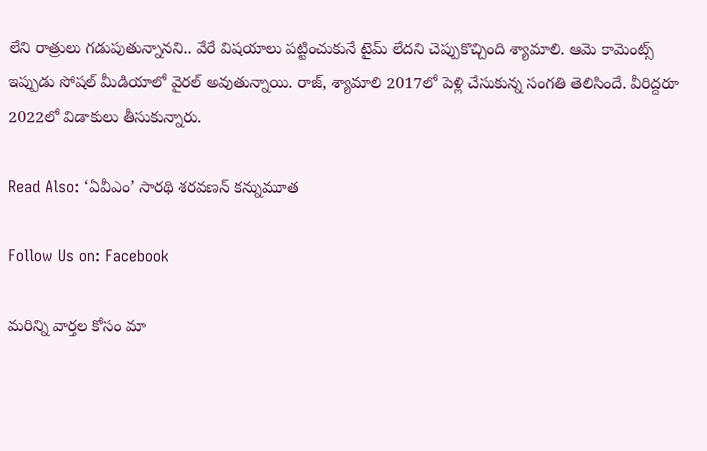లేని రాత్రులు గడుపుతున్నానని.. వేరే విషయాలు పట్టించుకునే టైమ్ లేదని చెప్పుకొచ్చింది శ్యామాలి. ఆమె కామెంట్స్ ఇప్పుడు సోషల్ మీడియాలో వైరల్ అవుతున్నాయి. రాజ్, శ్యామాలి 2017లో పెళ్లి చేసుకున్న సంగతి తెలిసిందే. వీరిద్దరూ 2022లో విడాకులు తీసుకున్నారు.

Read Also: ‘ఏవీఎం’ సారథి శరవణన్ కన్నుమూత

Follow Us on: Facebook

మ‌రిన్ని వార్త‌ల కోసం మా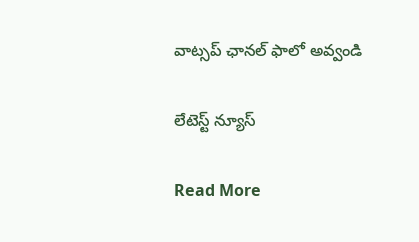వాట్స‌ప్ ఛాన‌ల్ ఫాలో అవ్వండి

లేటెస్ట్ న్యూస్‌

Read More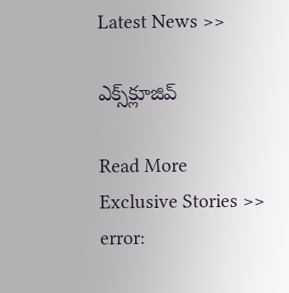Latest News >>

ఎక్స్‌క్లూజివ్‌

Read More Exclusive Stories >>
error: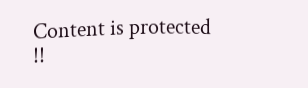Content is protected !!